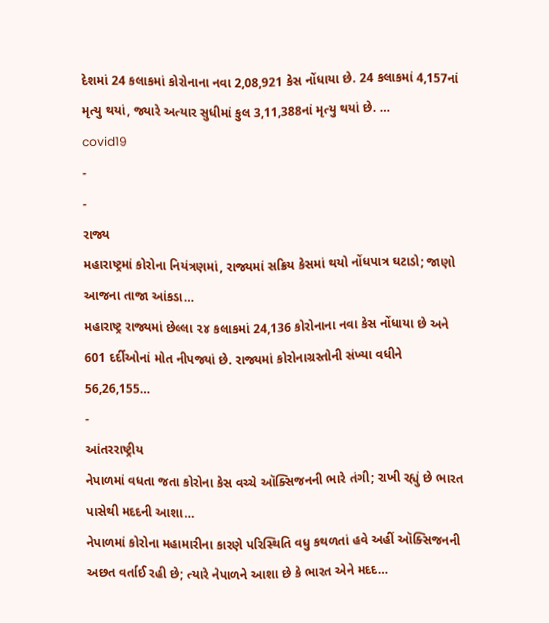દેશમાં 24 કલાકમાં કોરોનાના નવા 2,08,921 કેસ નોંધાયા છે. 24 કલાકમાં 4,157નાં મૃત્યુ થયાં, જ્યારે અત્યાર સુધીમાં કુલ 3,11,388નાં મૃત્યુ થયાં છે. …
covid19
-
-
રાજ્ય
મહારાષ્ટ્રમાં કોરોના નિયંત્રણમાં, રાજ્યમાં સક્રિય કેસમાં થયો નોંધપાત્ર ઘટાડો; જાણો આજના તાજા આંકડા…
મહારાષ્ટ્ર રાજ્યમાં છેલ્લા ૨૪ કલાકમાં 24,136 કોરોનાના નવા કેસ નોંધાયા છે અને 601 દર્દીઓનાં મોત નીપજ્યાં છે. રાજ્યમાં કોરોનાગ્રસ્તોની સંખ્યા વધીને 56,26,155…
-
આંતરરાષ્ટ્રીય
નેપાળમાં વધતા જતા કોરોના કેસ વચ્ચે ઑક્સિજનની ભારે તંગી; રાખી રહ્યું છે ભારત પાસેથી મદદની આશા…
નેપાળમાં કોરોના મહામારીના કારણે પરિસ્થિતિ વધુ કથળતાં હવે અહીં ઑક્સિજનની અછત વર્તાઈ રહી છે; ત્યારે નેપાળને આશા છે કે ભારત એને મદદ…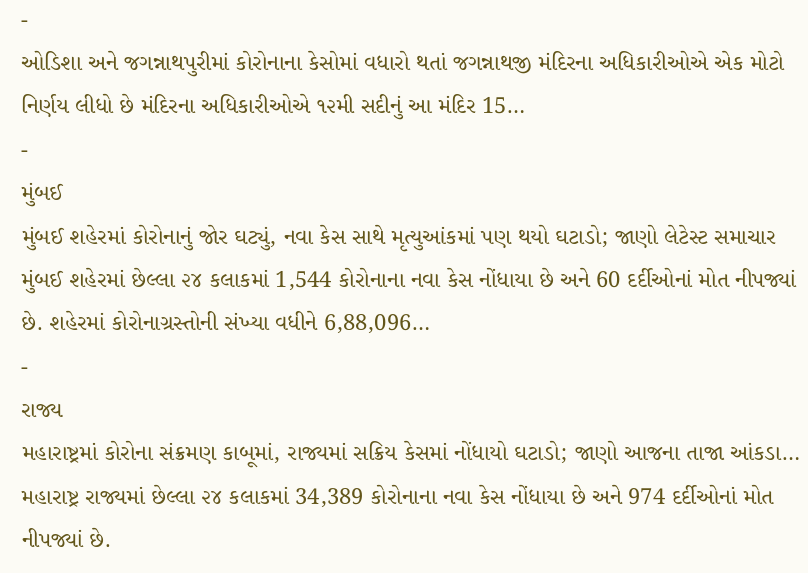-
ઓડિશા અને જગન્નાથપુરીમાં કોરોનાના કેસોમાં વધારો થતાં જગન્નાથજી મંદિરના અધિકારીઓએ એક મોટો નિર્ણય લીધો છે મંદિરના અધિકારીઓએ ૧૨મી સદીનું આ મંદિર 15…
-
મુંબઈ
મુંબઈ શહેરમાં કોરોનાનું જોર ઘટ્યું, નવા કેસ સાથે મૃત્યુઆંકમાં પણ થયો ઘટાડો; જાણો લેટેસ્ટ સમાચાર
મુંબઈ શહેરમાં છેલ્લા ૨૪ કલાકમાં 1,544 કોરોનાના નવા કેસ નોંધાયા છે અને 60 દર્દીઓનાં મોત નીપજ્યાં છે. શહેરમાં કોરોનાગ્રસ્તોની સંખ્યા વધીને 6,88,096…
-
રાજ્ય
મહારાષ્ટ્રમાં કોરોના સંક્રમણ કાબૂમાં, રાજ્યમાં સક્રિય કેસમાં નોંધાયો ઘટાડો; જાણો આજના તાજા આંકડા…
મહારાષ્ટ્ર રાજ્યમાં છેલ્લા ૨૪ કલાકમાં 34,389 કોરોનાના નવા કેસ નોંધાયા છે અને 974 દર્દીઓનાં મોત નીપજ્યાં છે.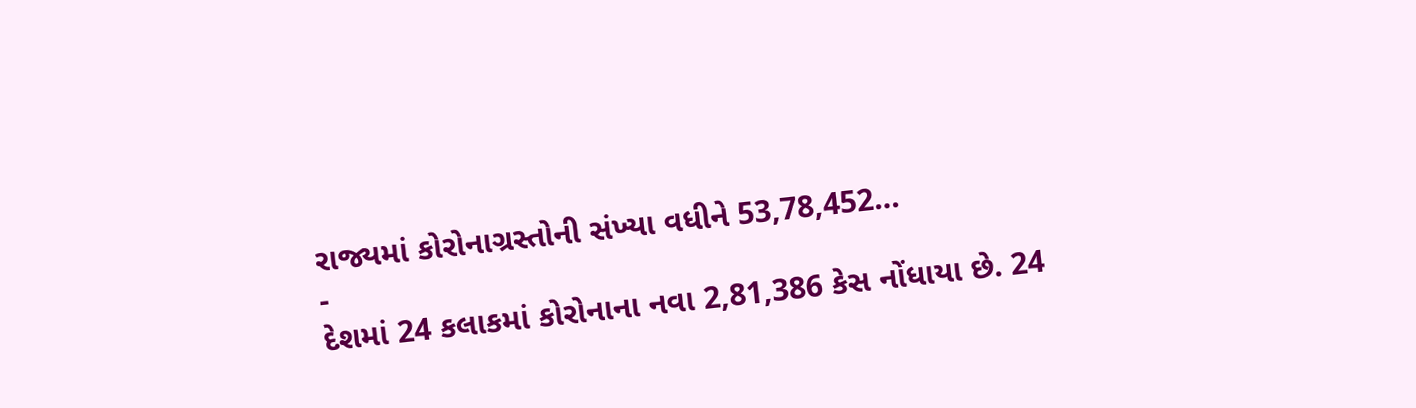રાજ્યમાં કોરોનાગ્રસ્તોની સંખ્યા વધીને 53,78,452…
-
દેશમાં 24 કલાકમાં કોરોનાના નવા 2,81,386 કેસ નોંધાયા છે. 24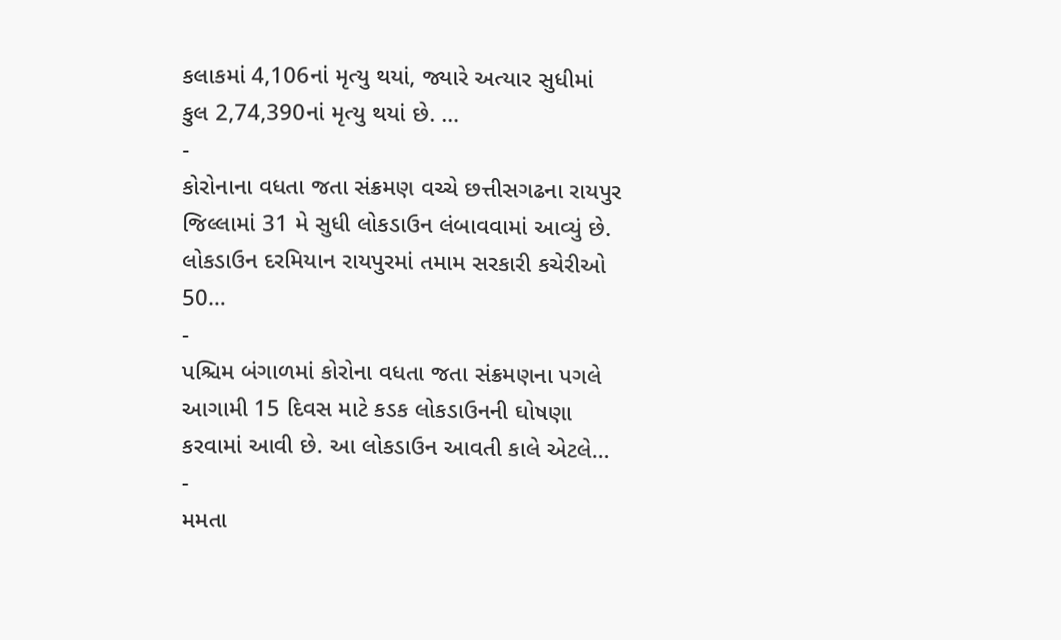કલાકમાં 4,106નાં મૃત્યુ થયાં, જ્યારે અત્યાર સુધીમાં કુલ 2,74,390નાં મૃત્યુ થયાં છે. …
-
કોરોનાના વધતા જતા સંક્રમણ વચ્ચે છત્તીસગઢના રાયપુર જિલ્લામાં 31 મે સુધી લોકડાઉન લંબાવવામાં આવ્યું છે. લોકડાઉન દરમિયાન રાયપુરમાં તમામ સરકારી કચેરીઓ 50…
-
પશ્ચિમ બંગાળમાં કોરોના વધતા જતા સંક્રમણના પગલે આગામી 15 દિવસ માટે કડક લોકડાઉનની ઘોષણા કરવામાં આવી છે. આ લોકડાઉન આવતી કાલે એટલે…
-
મમતા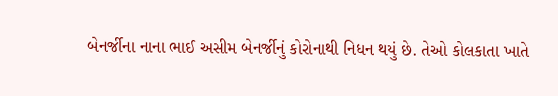બેનર્જીના નાના ભાઈ અસીમ બેનર્જીનું કોરોનાથી નિધન થયું છે. તેઓ કોલકાતા ખાતે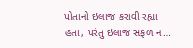પોતાનો ઇલાજ કરાવી રહ્યા હતા, પરંતુ ઇલાજ સફળ ન…